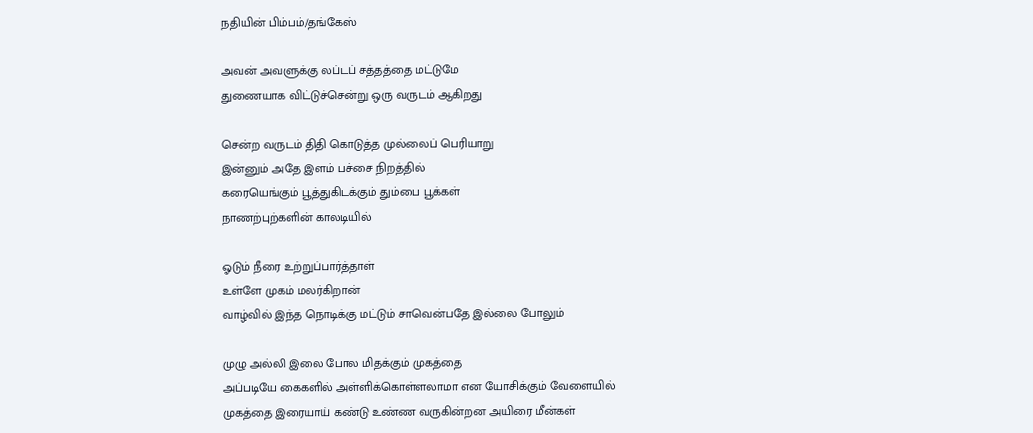நதியின் பிம்பம்/தங்கேஸ்

அவன் அவளுக்கு லப்டப் சத்தத்தை மட்டுமே
துணையாக விட்டுச்சென்று ஒரு வருடம் ஆகிறது

சென்ற வருடம் திதி கொடுத்த முல்லைப் பெரியாறு
இன்னும் அதே இளம் பச்சை நிறத்தில்
கரையெங்கும் பூத்துகிடக்கும் தும்பை பூக்கள்
நாணற்புற்களின் காலடியில்

ஓடும் நீரை உற்றுப்பார்த்தாள்
உள்ளே முகம் மலர்கிறான்
வாழ்வில் இந்த நொடிக்கு மட்டும் சாவென்பதே இல்லை போலும்

முழு அல்லி இலை போல மிதக்கும் முகத்தை
அப்படியே கைகளில் அள்ளிக்கொள்ளலாமா என யோசிக்கும் வேளையில்
முகத்தை இரையாய் கண்டு உண்ண வருகின்றன அயிரை மீன்கள்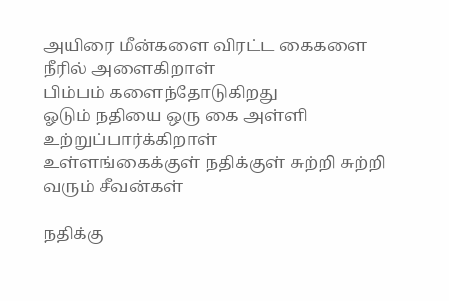அயிரை மீன்களை விரட்ட கைகளை நீரில் அளைகிறாள்
பிம்பம் களைந்தோடுகிறது
ஓடும் நதியை ஒரு கை அள்ளி உற்றுப்பார்க்கிறாள்
உள்ளங்கைக்குள் நதிக்குள் சுற்றி சுற்றி வரும் சீவன்கள்

நதிக்கு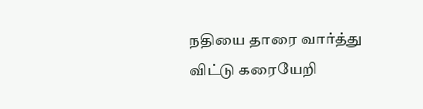நதியை தாரை வார்த்து விட்டு கரையேறி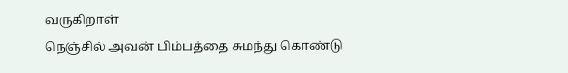வருகிறாள்
நெஞ்சில் அவன் பிம்பத்தை சுமந்து கொண்டு